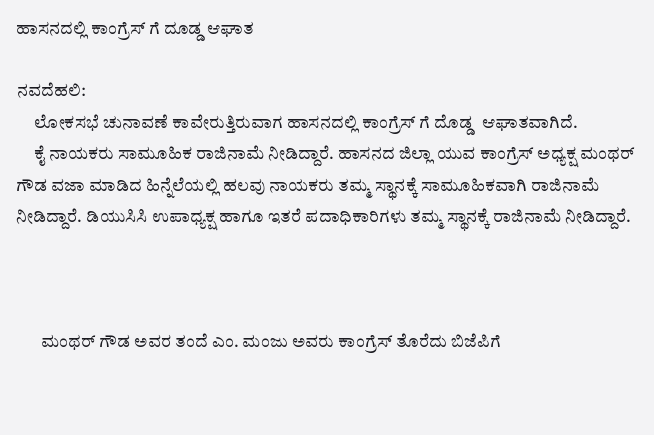ಹಾಸನದಲ್ಲಿ ಕಾಂಗ್ರೆಸ್ ಗೆ ದೂಡ್ಡ ಆಘಾತ

ನವದೆಹಲಿ:
     ಲೋಕಸಭೆ ಚುನಾವಣೆ ಕಾವೇರುತ್ತಿರುವಾಗ ಹಾಸನದಲ್ಲಿ ಕಾಂಗ್ರೆಸ್ ಗೆ ದೊಡ್ಡ  ಆಘಾತವಾಗಿದೆ.
     ಕೈ ನಾಯಕರು ಸಾಮೂಹಿಕ ರಾಜಿನಾಮೆ ನೀಡಿದ್ದಾರೆ. ಹಾಸನದ ಜಿಲ್ಲಾ ಯುವ ಕಾಂಗ್ರೆಸ್ ಅಧ್ಯಕ್ಷ ಮಂಥರ್ ಗೌಡ ವಜಾ ಮಾಡಿದ ಹಿನ್ನೆಲೆಯಲ್ಲಿ ಹಲವು ನಾಯಕರು ತಮ್ಮ ಸ್ಥಾನಕ್ಕೆ ಸಾಮೂಹಿಕವಾಗಿ ರಾಜಿನಾಮೆ ನೀಡಿದ್ದಾರೆ. ಡಿಯುಸಿಸಿ ಉಪಾಧ್ಯಕ್ಷ ಹಾಗೂ ಇತರೆ ಪದಾಧಿಕಾರಿಗಳು ತಮ್ಮ ಸ್ಥಾನಕ್ಕೆ ರಾಜಿನಾಮೆ ನೀಡಿದ್ದಾರೆ.



       ಮಂಥರ್ ಗೌಡ ಅವರ ತಂದೆ ಎಂ. ಮಂಜು ಅವರು ಕಾಂಗ್ರೆಸ್ ತೊರೆದು ಬಿಜೆಪಿಗೆ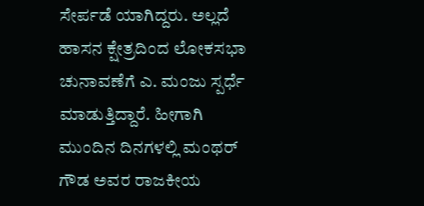ಸೇರ್ಪಡೆ ಯಾಗಿದ್ದರು. ಅಲ್ಲದೆ ಹಾಸನ ಕ್ಷೇತ್ರದಿಂದ ಲೋಕಸಭಾ ಚುನಾವಣೆಗೆ ಎ. ಮಂಜು ಸ್ಪರ್ಧೆ ಮಾಡುತ್ತಿದ್ದಾರೆ. ಹೀಗಾಗಿ ಮುಂದಿನ ದಿನಗಳಲ್ಲಿ ಮಂಥರ್ ಗೌಡ ಅವರ ರಾಜಕೀಯ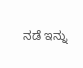ನಡೆ ಇನ್ನು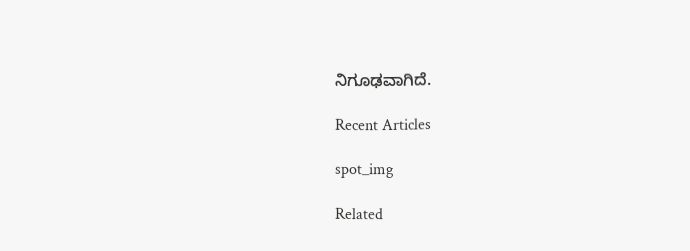ನಿಗೂಢವಾಗಿದೆ.

Recent Articles

spot_img

Related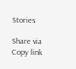Stories

Share via
Copy link